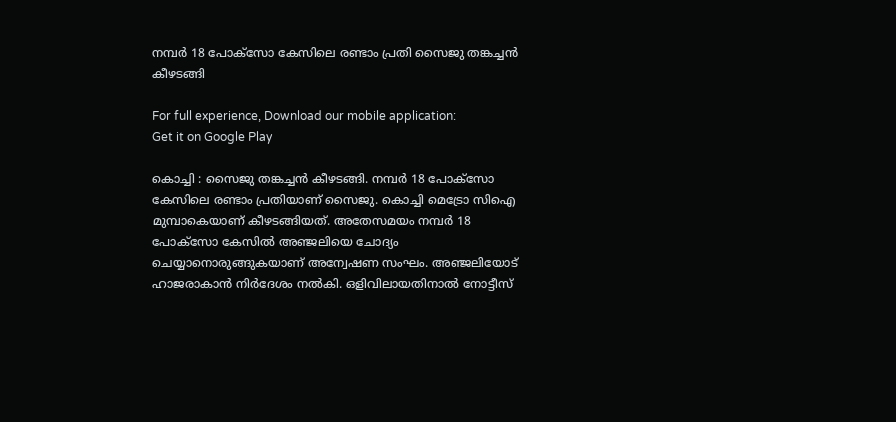നമ്പര്‍ 18 പോക്സോ കേസിലെ രണ്ടാം പ്രതി സൈജു തങ്കച്ചന്‍ കീഴടങ്ങി

For full experience, Download our mobile application:
Get it on Google Play

കൊച്ചി : സൈജു തങ്കച്ചന്‍ കീഴടങ്ങി. നമ്പര്‍ 18 പോക്സോ കേസിലെ രണ്ടാം പ്രതിയാണ് സൈജു. കൊച്ചി മെട്രോ സിഐ മുമ്പാകെയാണ് കീഴടങ്ങിയത്. അതേസമയം നമ്പര്‍ 18 പോക്സോ കേസില്‍ അഞ്ജലിയെ ചോദ്യം ചെയ്യാനൊരുങ്ങുകയാണ് അന്വേഷണ സംഘം. അഞ്ജലിയോട് ഹാജരാകാന്‍ നിര്‍ദേശം നല്‍കി. ഒളിവിലായതിനാല്‍ നോട്ടീസ്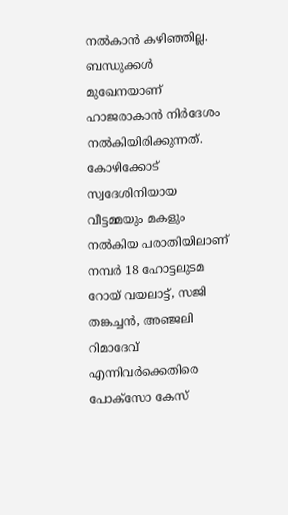നല്‍കാന്‍ കഴിഞ്ഞില്ല. ബന്ധുക്കള്‍ മുഖേനയാണ് ഹാജരാകാന്‍ നിര്‍ദേശം നല്‍കിയിരിക്കുന്നത്. കോഴിക്കോട് സ്വദേശിനിയായ വീട്ടമ്മയും മകളും നല്‍കിയ പരാതിയിലാണ് നമ്പര്‍ 18 ഹോട്ടലുടമ റോയ് വയലാട്ട്, സജി തങ്കച്ചന്‍, അഞ്ജലി റിമാദേവ് എന്നിവര്‍ക്കെതിരെ പോക്‌സോ കേസ്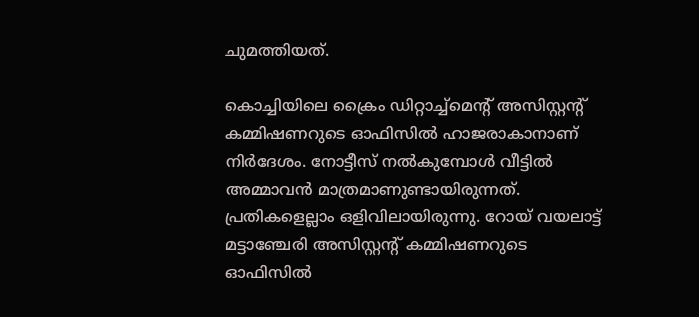ചുമത്തിയത്.

കൊച്ചിയിലെ ക്രൈം ഡിറ്റാച്ച്‌മെന്റ് അസിസ്റ്റന്റ് കമ്മിഷണറുടെ ഓഫിസില്‍ ഹാജരാകാനാണ് നിര്‍ദേശം. നോട്ടീസ് നല്‍കുമ്പോള്‍ വീട്ടില്‍ അമ്മാവന്‍ മാത്രമാണുണ്ടായിരുന്നത്. പ്രതികളെല്ലാം ഒളിവിലായിരുന്നു. റോയ് വയലാട്ട് മട്ടാഞ്ചേരി അസിസ്റ്റന്റ് കമ്മിഷണറുടെ ഓഫിസില്‍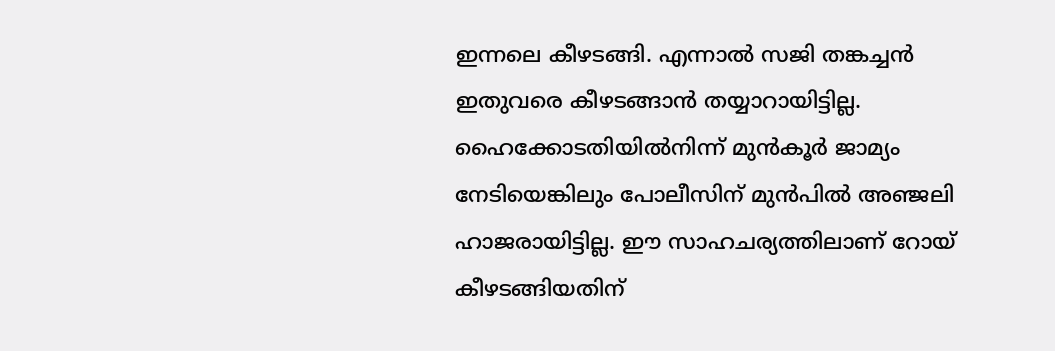ഇന്നലെ കീഴടങ്ങി. എന്നാല്‍ സജി തങ്കച്ചന്‍ ഇതുവരെ കീഴടങ്ങാന്‍ തയ്യാറായിട്ടില്ല. ഹൈക്കോടതിയില്‍നിന്ന് മുന്‍കൂര്‍ ജാമ്യം നേടിയെങ്കിലും പോലീസിന് മുന്‍പില്‍ അഞ്ജലി ഹാജരായിട്ടില്ല. ഈ സാഹചര്യത്തിലാണ് റോയ് കീഴടങ്ങിയതിന്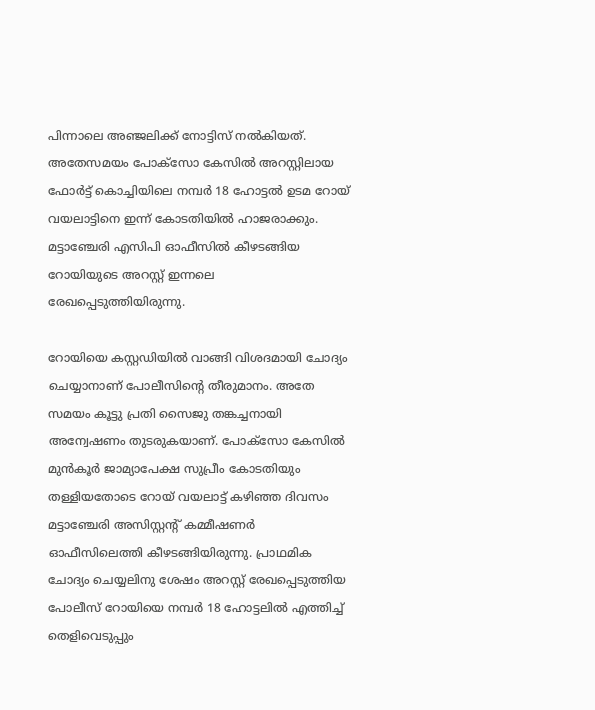പിന്നാലെ അഞ്ജലിക്ക് നോട്ടിസ് നല്‍കിയത്. അതേസമയം പോക്‌സോ കേസില്‍ അറസ്റ്റിലായ ഫോര്‍ട്ട് കൊച്ചിയിലെ നമ്പര്‍ 18 ഹോട്ടല്‍ ഉടമ റോയ് വയലാട്ടിനെ ഇന്ന് കോടതിയില്‍ ഹാജരാക്കും. മട്ടാഞ്ചേരി എസിപി ഓഫീസില്‍ കീഴടങ്ങിയ റോയിയുടെ അറസ്റ്റ് ഇന്നലെ രേഖപ്പെടുത്തിയിരുന്നു.

റോയിയെ കസ്റ്റഡിയില്‍ വാങ്ങി വിശദമായി ചോദ്യം ചെയ്യാനാണ് പോലീസിന്റെ തീരുമാനം. അതേ സമയം കൂട്ടു പ്രതി സൈജു തങ്കച്ചനായി അന്വേഷണം തുടരുകയാണ്. പോക്സോ കേസില്‍ മുന്‍കൂര്‍ ജാമ്യാപേക്ഷ സുപ്രീം കോടതിയും തള്ളിയതോടെ റോയ് വയലാട്ട് കഴിഞ്ഞ ദിവസം മട്ടാഞ്ചേരി അസിസ്റ്റന്റ് കമ്മീഷണര്‍ ഓഫീസിലെത്തി കീഴടങ്ങിയിരുന്നു. പ്രാഥമിക ചോദ്യം ചെയ്യലിനു ശേഷം അറസ്റ്റ് രേഖപ്പെടുത്തിയ പോലീസ് റോയിയെ നമ്പര്‍ 18 ഹോട്ടലില്‍ എത്തിച്ച്‌ തെളിവെടുപ്പും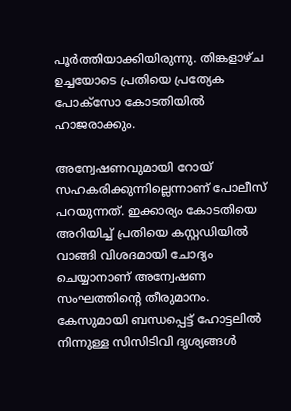പൂര്‍ത്തിയാക്കിയിരുന്നു. തിങ്കളാ‍ഴ്ച ഉച്ചയോടെ പ്രതിയെ പ്രത്യേക പോക്സോ കോടതിയില്‍ ഹാജരാക്കും.

അന്വേഷണവുമായി റോയ് സഹകരിക്കുന്നില്ലെന്നാണ് പോലീസ് പറയുന്നത്. ഇക്കാര്യം കോടതിയെ അറിയിച്ച്‌ പ്രതിയെ കസ്റ്റഡിയില്‍ വാങ്ങി വിശദമായി ചോദ്യം ചെയ്യാനാണ് അന്വേഷണ സംഘത്തിന്റെ തീരുമാനം. കേസുമായി ബന്ധപ്പെട്ട് ഹോട്ടലില്‍ നിന്നുള്ള സിസിടിവി ദൃശ്യങ്ങള്‍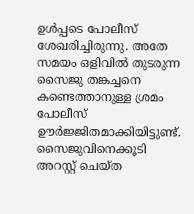ഉള്‍പ്പടെ പോലീസ് ശേഖരിച്ചിരുന്നു. അതേ സമയം ഒളിവില്‍ തുടരുന്ന സൈജു തങ്കച്ചനെ കണ്ടെത്താനുള്ള ശ്രമം പോലീസ് ഊര്‍ജ്ജിതമാക്കിയിട്ടുണ്ട്. സൈജുവിനെക്കൂടി അറസ്റ്റ് ചെയ്ത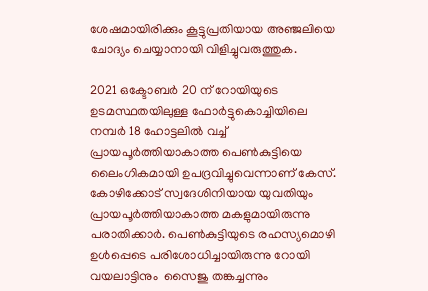ശേഷമായിരിക്കും കൂട്ടുപ്രതിയായ അഞ്ജലിയെ ചോദ്യം ചെയ്യാനായി വിളിച്ചുവരുത്തുക.

2021 ഒക്ടോബര്‍ 20 ന് റോയിയുടെ ഉടമസ്ഥതയിലുള്ള ഫോര്‍ട്ടുകൊച്ചിയിലെ നമ്പര്‍ 18 ഹോട്ടലില്‍ വച്ച്‌ പ്രായപൂര്‍ത്തിയാകാത്ത പെണ്‍കുട്ടിയെ ലൈംഗികമായി ഉപദ്രവിച്ചുവെന്നാണ് കേസ്. കോഴിക്കോട് സ്വദേശിനിയായ യുവതിയും പ്രായപൂര്‍ത്തിയാകാത്ത മകളുമായിരുന്നു പരാതിക്കാര്‍. പെണ്‍കുട്ടിയുടെ രഹസ്യമൊഴി ഉള്‍പ്പെടെ പരിശോധിച്ചായിരുന്നു റോയി വയലാട്ടിനും  സൈജു തങ്കച്ചന്നും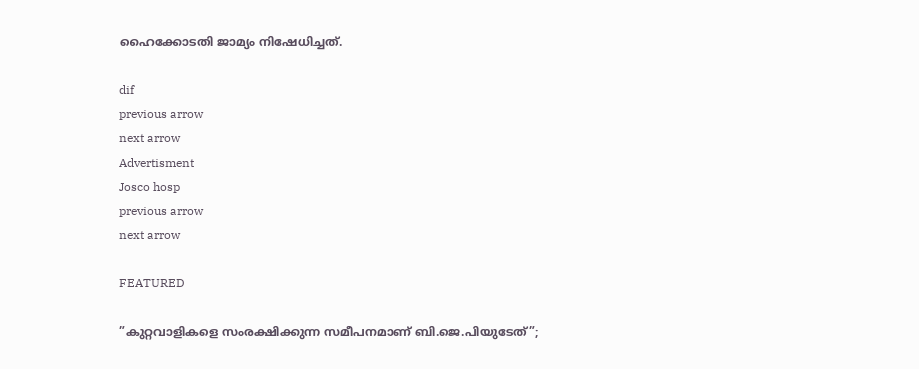ഹൈക്കോടതി ജാമ്യം നിഷേധിച്ചത്.

dif
previous arrow
next arrow
Advertisment
Josco hosp
previous arrow
next arrow

FEATURED

”കുറ്റവാളികളെ സംരക്ഷിക്കുന്ന സമീപനമാണ് ബി.ജെ.പിയുടേത്”;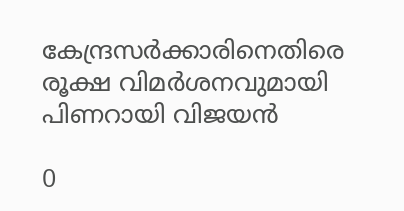കേന്ദ്രസർക്കാരിനെതിരെ രൂക്ഷ വിമർശനവുമായി പിണറായി വിജയൻ

0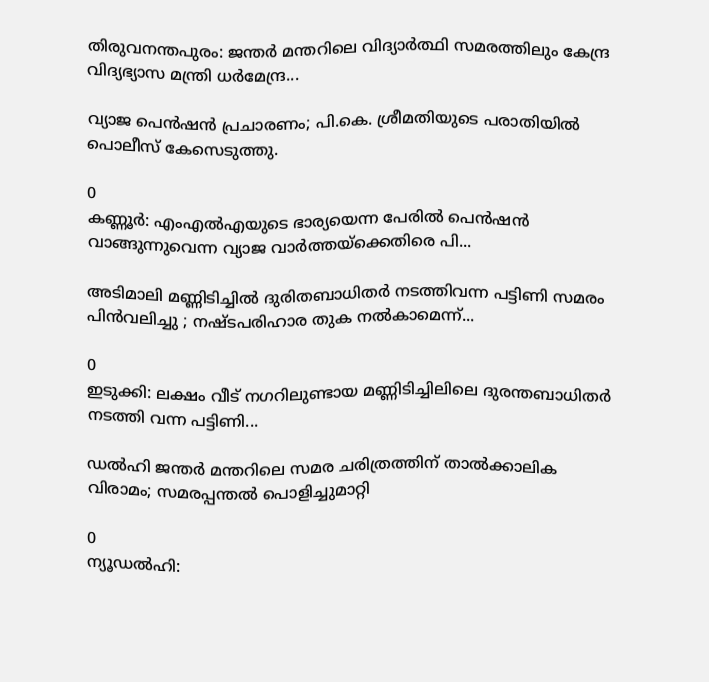തിരുവനന്തപുരം: ജന്തര്‍ മന്തറിലെ വിദ്യാര്‍ത്ഥി സമരത്തിലും കേന്ദ്ര വിദ്യഭ്യാസ മന്ത്രി ധര്‍മേന്ദ്ര...

വ്യാജ പെൻഷൻ പ്രചാരണം; പി.കെ. ശ്രീമതിയുടെ പരാതിയിൽ പൊലീസ് കേസെടുത്തു.

0
കണ്ണൂർ: എംഎല്‍എയുടെ ഭാര്യയെന്ന പേരിൽ പെന്‍ഷന്‍ വാങ്ങുന്നുവെന്ന വ്യാജ വാർത്തയ്ക്കെതിരെ പി...

അടിമാലി മണ്ണിടിച്ചിൽ ദുരിതബാധിതർ നടത്തിവന്ന പട്ടിണി സമരം പിൻവലിച്ചു ; നഷ്ടപരിഹാര തുക നൽകാമെന്ന്...

0
ഇടുക്കി: ലക്ഷം വീട് നഗറിലുണ്ടായ മണ്ണിടിച്ചിലിലെ ദുരന്തബാധിതര്‍ നടത്തി വന്ന പട്ടിണി...

ഡൽഹി ജന്തർ മന്തറിലെ സമര ചരിത്രത്തിന് താൽക്കാലിക വിരാമം; സമരപ്പന്തൽ പൊളിച്ചുമാറ്റി

0
ന്യൂഡല്‍ഹി: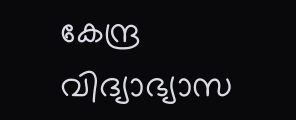കേന്ദ്ര വിദ്യാഭ്യാസ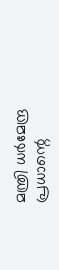മന്ത്രി ധര്‍മേന്ദ്ര പ്രധാന്റെ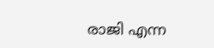രാജി എന്ന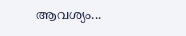ആവശ്യം...